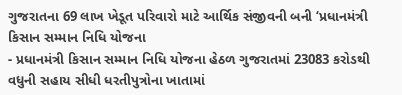ગુજરાતના 69 લાખ ખેડૂત પરિવારો માટે આર્થિક સંજીવની બની ‘પ્રધાનમંત્રી કિસાન સમ્માન નિધિ યોજના
- પ્રધાનમંત્રી કિસાન સમ્માન નિધિ યોજના હેઠળ ગુજરાતમાં 23083 કરોડથી વધુની સહાય સીધી ધરતીપુત્રોના ખાતામાં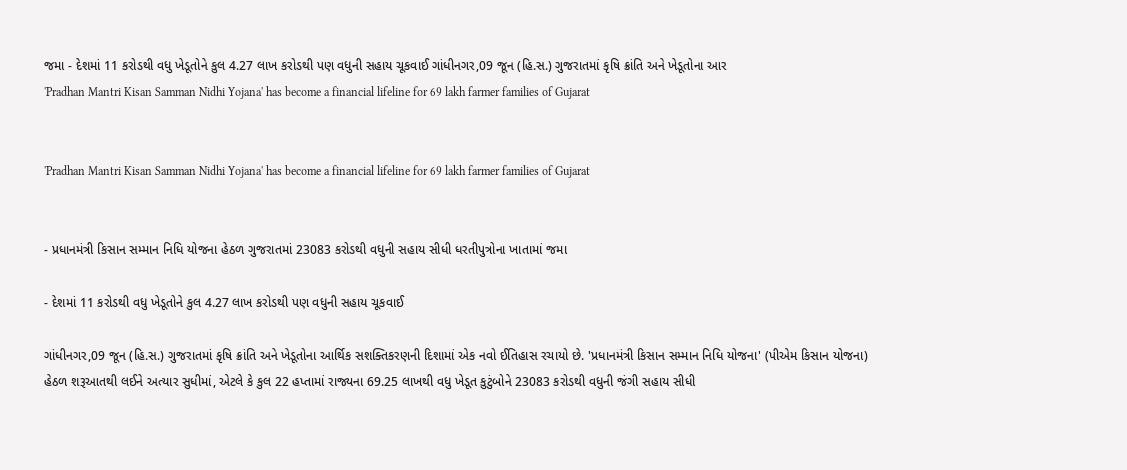જમા - દેશમાં 11 કરોડથી વધુ ખેડૂતોને કુલ 4.27 લાખ કરોડથી પણ વધુની સહાય ચૂકવાઈ ગાંધીનગર,09 જૂન (હિ.સ.) ગુજરાતમાં કૃષિ ક્રાંતિ અને ખેડૂતોના આર
'Pradhan Mantri Kisan Samman Nidhi Yojana' has become a financial lifeline for 69 lakh farmer families of Gujarat


'Pradhan Mantri Kisan Samman Nidhi Yojana' has become a financial lifeline for 69 lakh farmer families of Gujarat


- પ્રધાનમંત્રી કિસાન સમ્માન નિધિ યોજના હેઠળ ગુજરાતમાં 23083 કરોડથી વધુની સહાય સીધી ધરતીપુત્રોના ખાતામાં જમા

- દેશમાં 11 કરોડથી વધુ ખેડૂતોને કુલ 4.27 લાખ કરોડથી પણ વધુની સહાય ચૂકવાઈ

ગાંધીનગર,09 જૂન (હિ.સ.) ગુજરાતમાં કૃષિ ક્રાંતિ અને ખેડૂતોના આર્થિક સશક્તિકરણની દિશામાં એક નવો ઈતિહાસ રચાયો છે. 'પ્રધાનમંત્રી કિસાન સમ્માન નિધિ યોજના' (પીએમ કિસાન યોજના) હેઠળ શરૂઆતથી લઈને અત્યાર સુધીમાં, એટલે કે કુલ 22 હપ્તામાં રાજ્યના 69.25 લાખથી વધુ ખેડૂત કુટુંબોને 23083 કરોડથી વધુની જંગી સહાય સીધી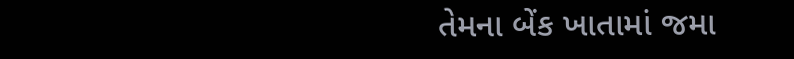તેમના બેંક ખાતામાં જમા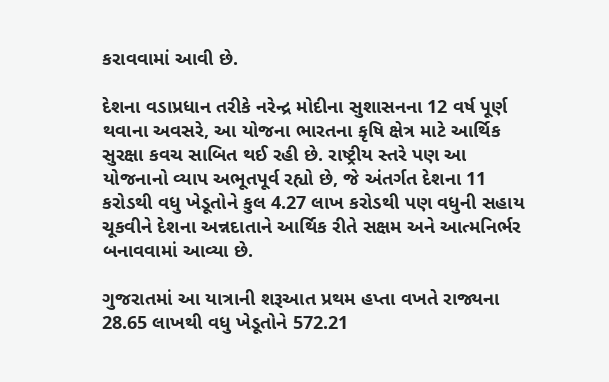કરાવવામાં આવી છે.

દેશના વડાપ્રધાન તરીકે નરેન્દ્ર મોદીના સુશાસનના 12 વર્ષ પૂર્ણ થવાના અવસરે, આ યોજના ભારતના કૃષિ ક્ષેત્ર માટે આર્થિક સુરક્ષા કવચ સાબિત થઈ રહી છે. રાષ્ટ્રીય સ્તરે પણ આ યોજનાનો વ્યાપ અભૂતપૂર્વ રહ્યો છે, જે અંતર્ગત દેશના 11 કરોડથી વધુ ખેડૂતોને કુલ 4.27 લાખ કરોડથી પણ વધુની સહાય ચૂકવીને દેશના અન્નદાતાને આર્થિક રીતે સક્ષમ અને આત્મનિર્ભર બનાવવામાં આવ્યા છે.

ગુજરાતમાં આ યાત્રાની શરૂઆત પ્રથમ હપ્તા વખતે રાજ્યના 28.65 લાખથી વધુ ખેડૂતોને 572.21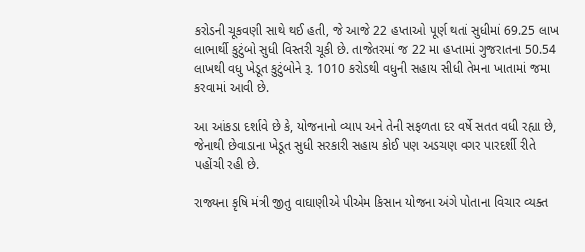કરોડની ચૂકવણી સાથે થઈ હતી, જે આજે 22 હપ્તાઓ પૂર્ણ થતાં સુધીમાં 69.25 લાખ લાભાર્થી કુટુંબો સુધી વિસ્તરી ચૂકી છે. તાજેતરમાં જ 22 મા હપ્તામાં ગુજરાતના 50.54 લાખથી વધુ ખેડૂત કુટુંબોને રૂ. 1010 કરોડથી વધુની સહાય સીધી તેમના ખાતામાં જમા કરવામાં આવી છે.

આ આંકડા દર્શાવે છે કે, યોજનાનો વ્યાપ અને તેની સફળતા દર વર્ષે સતત વધી રહ્યા છે, જેનાથી છેવાડાના ખેડૂત સુધી સરકારી સહાય કોઈ પણ અડચણ વગર પારદર્શી રીતે પહોંચી રહી છે.

રાજ્યના કૃષિ મંત્રી જીતુ વાઘાણીએ પીએમ કિસાન યોજના અંગે પોતાના વિચાર વ્યક્ત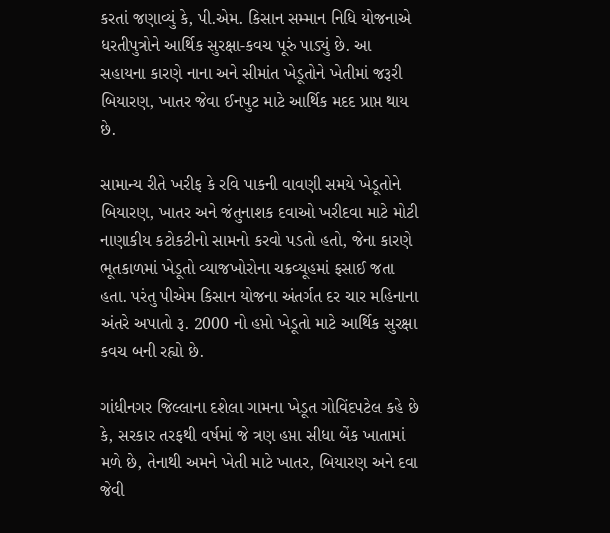કરતાં જણાવ્યું કે, પી.એમ. કિસાન સમ્માન નિધિ યોજનાએ ધરતીપુત્રોને આર્થિક સુરક્ષા-કવચ પૂરું પાડ્યું છે. આ સહાયના કારણે નાના અને સીમાંત ખેડૂતોને ખેતીમાં જરૂરી બિયારણ, ખાતર જેવા ઈનપુટ માટે આર્થિક મદદ પ્રાપ્ત થાય છે.

સામાન્ય રીતે ખરીફ કે રવિ પાકની વાવણી સમયે ખેડૂતોને બિયારણ, ખાતર અને જંતુનાશક દવાઓ ખરીદવા માટે મોટી નાણાકીય કટોકટીનો સામનો કરવો પડતો હતો, જેના કારણે ભૂતકાળમાં ખેડૂતો વ્યાજખોરોના ચક્રવ્યૂહમાં ફસાઈ જતા હતા. પરંતુ પીએમ કિસાન યોજના અંતર્ગત દર ચાર મહિનાના અંતરે અપાતો રૂ. 2000 નો હપ્તો ખેડૂતો માટે આર્થિક સુરક્ષા કવચ બની રહ્યો છે.

ગાંધીનગર જિલ્લાના દશેલા ગામના ખેડૂત ગોવિંદપટેલ કહે છે કે, સરકાર તરફથી વર્ષમાં જે ત્રણ હપ્તા સીધા બેંક ખાતામાં મળે છે, તેનાથી અમને ખેતી માટે ખાતર, બિયારણ અને દવા જેવી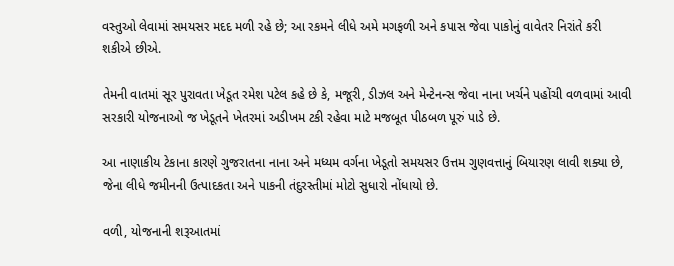વસ્તુઓ લેવામાં સમયસર મદદ મળી રહે છે; આ રકમને લીધે અમે મગફળી અને કપાસ જેવા પાકોનું વાવેતર નિરાંતે કરી શકીએ છીએ.

તેમની વાતમાં સૂર પુરાવતા ખેડૂત રમેશ પટેલ કહે છે કે, મજૂરી, ડીઝલ અને મેન્ટેનન્સ જેવા નાના ખર્ચને પહોંચી વળવામાં આવી સરકારી યોજનાઓ જ ખેડૂતને ખેતરમાં અડીખમ ટકી રહેવા માટે મજબૂત પીઠબળ પૂરું પાડે છે.

આ નાણાકીય ટેકાના કારણે ગુજરાતના નાના અને મધ્યમ વર્ગના ખેડૂતો સમયસર ઉત્તમ ગુણવત્તાનું બિયારણ લાવી શક્યા છે, જેના લીધે જમીનની ઉત્પાદકતા અને પાકની તંદુરસ્તીમાં મોટો સુધારો નોંધાયો છે.

વળી, યોજનાની શરૂઆતમાં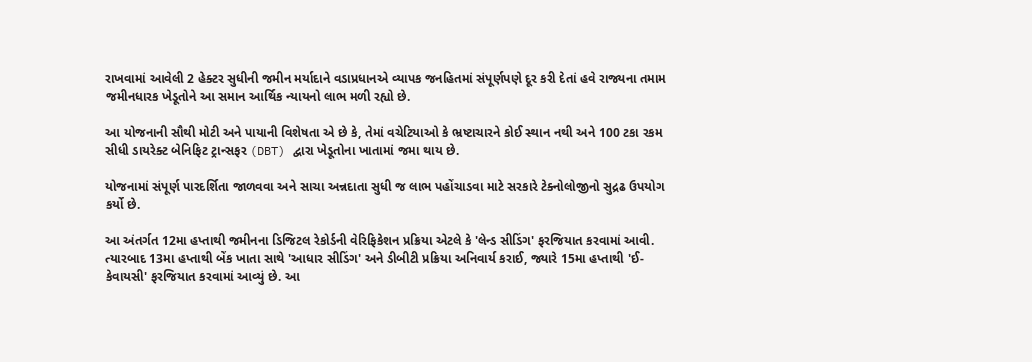રાખવામાં આવેલી 2 હેક્ટર સુધીની જમીન મર્યાદાને વડાપ્રધાનએ વ્યાપક જનહિતમાં સંપૂર્ણપણે દૂર કરી દેતાં હવે રાજ્યના તમામ જમીનધારક ખેડૂતોને આ સમાન આર્થિક ન્યાયનો લાભ મળી રહ્યો છે.

આ યોજનાની સૌથી મોટી અને પાયાની વિશેષતા એ છે કે, તેમાં વચેટિયાઓ કે ભ્રષ્ટાચારને કોઈ સ્થાન નથી અને 100 ટકા રકમ સીધી ડાયરેક્ટ બેનિફિટ ટ્રાન્સફર (DBT) દ્વારા ખેડૂતોના ખાતામાં જમા થાય છે.

યોજનામાં સંપૂર્ણ પારદર્શિતા જાળવવા અને સાચા અન્નદાતા સુધી જ લાભ પહોંચાડવા માટે સરકારે ટેક્નોલોજીનો સુદ્રઢ ઉપયોગ કર્યો છે.

આ અંતર્ગત 12મા હપ્તાથી જમીનના ડિજિટલ રેકોર્ડની વેરિફિકેશન પ્રક્રિયા એટલે કે 'લેન્ડ સીડિંગ' ફરજિયાત કરવામાં આવી. ત્યારબાદ 13મા હપ્તાથી બેંક ખાતા સાથે 'આધાર સીડિંગ' અને ડીબીટી પ્રક્રિયા અનિવાર્ય કરાઈ, જ્યારે 15મા હપ્તાથી 'ઈ-કેવાયસી' ફરજિયાત કરવામાં આવ્યું છે. આ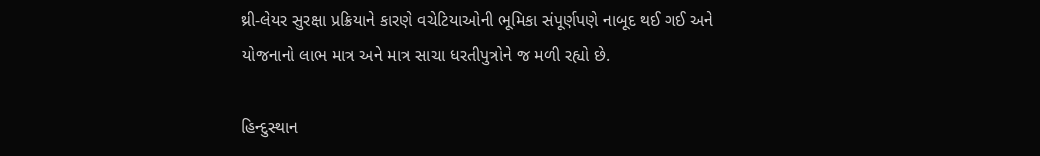થ્રી-લેયર સુરક્ષા પ્રક્રિયાને કારણે વચેટિયાઓની ભૂમિકા સંપૂર્ણપણે નાબૂદ થઈ ગઈ અને યોજનાનો લાભ માત્ર અને માત્ર સાચા ધરતીપુત્રોને જ મળી રહ્યો છે.

હિન્દુસ્થાન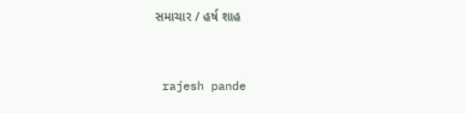સમાચાર / હર્ષ શાહ


 rajesh pande